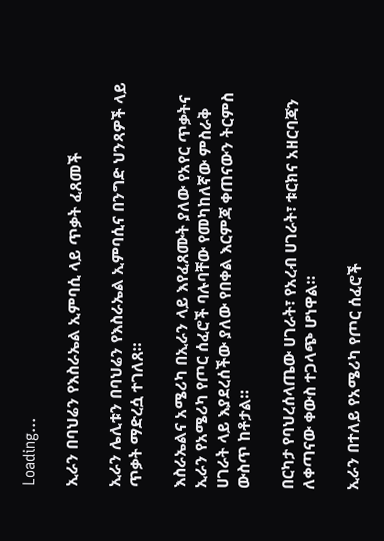Loading...

ኢራን በባህሬን የእስራኤል ኢምባሲ ላይ ጥቃት ፈጸመች

ኢራን ሌሊቱን በባህሬን የእስራኤል ኢምባሲና በንግድ ህንጻዎች ላይ ጥቃት ማድረሷ ተገለጸ።

እስራኤልና አሜሪካ በኢራን ላይ እየፈጸሙት ያለው የአየር ጥቃትና ኢራን የአሜሪካ የጦር ሰፈሮች ባሉባቸው የመካከለኛው ምስራቅ ሀገራት ላይ እያደረሰችው ያለው የበቀል እርምጃ ቀጠናውን ትርምስ ውስጥ ከቶታል።

በርካታ የባህረሰላጤው ሀገራት፣ የአረብ ሀገራት፣ ቱርክና አዘርባጃን ለቀጣናው ቀውስ ተጋላጭ ሆነዋል።

ኢራን በተለይ የአሜሪካ የጦር ሰፈሮች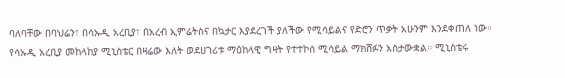ባለባቸው በባህሬን፣ በሳኡዲ አረቢያ፣ በአረብ ኢምሬትስና በኳታር እያደረገች ያለችው የሚሳይልና የድሮን ጥቃት አሁንም እንደቀጠለ ነው።
የሳኡዲ አረቢያ መከላከያ ሚኒስቴር በዛሬው እለት ወደሀገሪቱ ማዕከላዊ ግዛት የተተኮሰ ሚሳይል ማክሸፉን አስታውቋል። ሚኒስቴሩ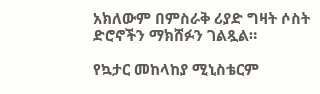አክለውም በምስራቅ ሪያድ ግዛት ሶስት ድሮኖችን ማክሸፉን ገልጿል።

የኳታር መከላከያ ሚኒስቴርም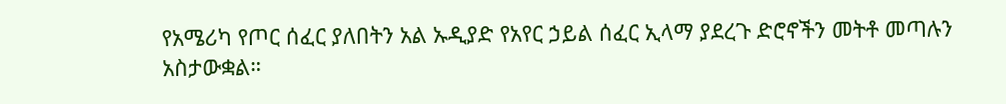የአሜሪካ የጦር ሰፈር ያለበትን አል ኡዲያድ የአየር ኃይል ሰፈር ኢላማ ያደረጉ ድሮኖችን መትቶ መጣሉን አስታውቋል።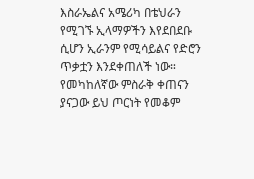እስራኤልና አሜሪካ በቴህራን የሚገኙ ኢላማዎችን እየደበደቡ ሲሆን ኢራንም የሚሳይልና የድሮን ጥቃቷን እንደቀጠለች ነው። የመካከለኛው ምስራቅ ቀጠናን ያናጋው ይህ ጦርነት የመቆም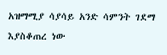አዝማሚያ ሳያሳይ አንድ ሳምንት ገደማ እያስቆጠረ ነው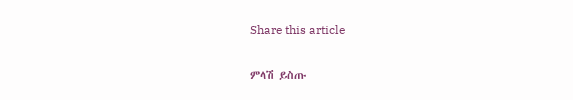Share this article

ምላሽ ይስጡ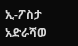ኢ-ፖስታ አድራሻወ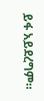ይፋ አይደረግም።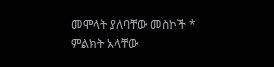መሞላት ያለባቸው መስኮች * ምልክት አላቸው